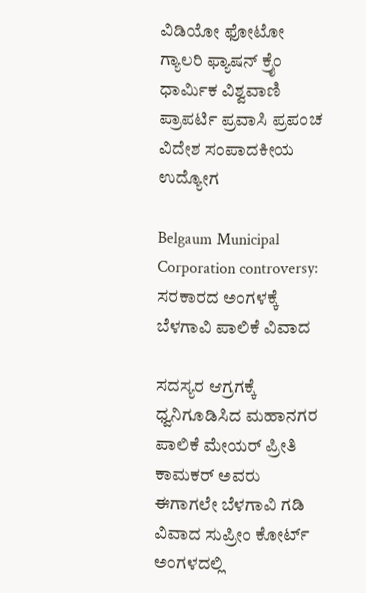ವಿಡಿಯೋ ಫೋಟೋ ಗ್ಯಾಲರಿ ಫ್ಯಾಷನ್ ಕ್ರೈಂ ಧಾರ್ಮಿಕ ವಿಶ್ವವಾಣಿ ಪ್ರಾಪರ್ಟಿ ಪ್ರವಾಸಿ ಪ್ರಪಂಚ ವಿದೇಶ ಸಂಪಾದಕೀಯ ಉದ್ಯೋಗ

Belgaum Municipal Corporation controversy: ಸರಕಾರದ ಅಂಗಳಕ್ಕೆ ಬೆಳಗಾವಿ ಪಾಲಿಕೆ ವಿವಾದ

ಸದಸ್ಯರ ಆಗ್ರಗಕ್ಕೆ ಧ್ವನಿಗೂಡಿಸಿದ ಮಹಾನಗರ ಪಾಲಿಕೆ ಮೇಯರ್ ಪ್ರೀತಿ ಕಾಮಕರ್ ಅವರು ಈಗಾಗಲೇ ಬೆಳಗಾವಿ ಗಡಿ ವಿವಾದ ಸುಪ್ರೀಂ ಕೋರ್ಟ್ ಅಂಗಳದಲ್ಲಿ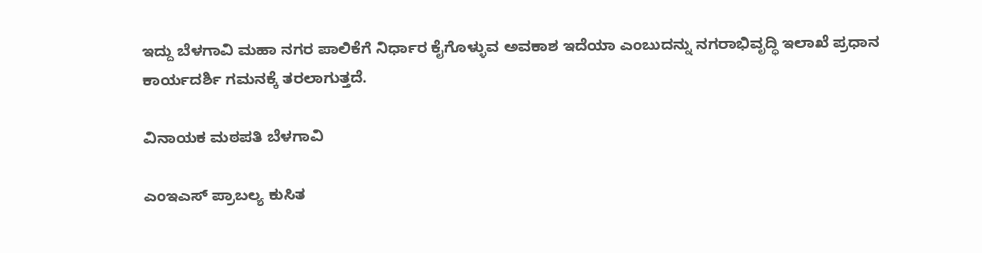ಇದ್ದು ಬೆಳಗಾವಿ ಮಹಾ ನಗರ ಪಾಲಿಕೆಗೆ ನಿರ್ಧಾರ ಕೈಗೊಳ್ಳುವ ಅವಕಾಶ ಇದೆಯಾ ಎಂಬುದನ್ನು ನಗರಾಭಿವೃದ್ಧಿ ಇಲಾಖೆ ಪ್ರಧಾನ ಕಾರ್ಯದರ್ಶಿ ಗಮನಕ್ಕೆ ತರಲಾಗುತ್ತದೆ.

ವಿನಾಯಕ ಮಠಪತಿ ಬೆಳಗಾವಿ

ಎಂಇಎಸ್ ಪ್ರಾಬಲ್ಯ ಕುಸಿತ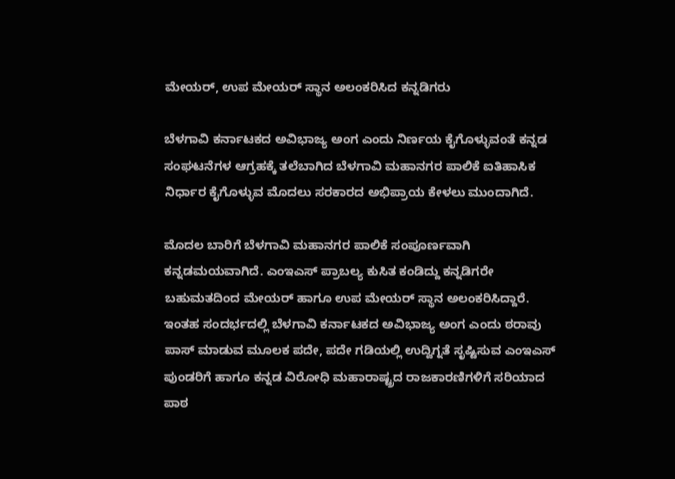ಮೇಯರ್, ಉಪ ಮೇಯರ್ ಸ್ಥಾನ ಅಲಂಕರಿಸಿದ ಕನ್ನಡಿಗರು

ಬೆಳಗಾವಿ ಕರ್ನಾಟಕದ ಅವಿಭಾಜ್ಯ ಅಂಗ ಎಂದು ನಿರ್ಣಯ ಕೈಗೊಳ್ಳುವಂತೆ ಕನ್ನಡ ಸಂಘಟನೆಗಳ ಆಗ್ರಹಕ್ಕೆ ತಲೆಬಾಗಿದ ಬೆಳಗಾವಿ ಮಹಾನಗರ ಪಾಲಿಕೆ ಐತಿಹಾಸಿಕ ನಿರ್ಧಾರ ಕೈಗೊಳ್ಳುವ ಮೊದಲು ಸರಕಾರದ ಅಭಿಪ್ರಾಯ ಕೇಳಲು ಮುಂದಾಗಿದೆ.

ಮೊದಲ ಬಾರಿಗೆ ಬೆಳಗಾವಿ ಮಹಾನಗರ ಪಾಲಿಕೆ ಸಂಪೂರ್ಣವಾಗಿ ಕನ್ನಡಮಯವಾಗಿದೆ. ಎಂಇಎಸ್ ಪ್ರಾಬಲ್ಯ ಕುಸಿತ ಕಂಡಿದ್ದು ಕನ್ನಡಿಗರೇ ಬಹುಮತದಿಂದ ಮೇಯರ್ ಹಾಗೂ ಉಪ ಮೇಯರ್ ಸ್ಥಾನ ಅಲಂಕರಿಸಿದ್ದಾರೆ. ಇಂತಹ ಸಂದರ್ಭದಲ್ಲಿ ಬೆಳಗಾವಿ ಕರ್ನಾಟಕದ ಅವಿಭಾಜ್ಯ ಅಂಗ ಎಂದು ಠರಾವು ಪಾಸ್ ಮಾಡುವ ಮೂಲಕ ಪದೇ, ಪದೇ ಗಡಿಯಲ್ಲಿ ಉದ್ವಿಗ್ನತೆ ಸೃಷ್ಟಿಸುವ ಎಂಇಎಸ್ ಪುಂಡರಿಗೆ ಹಾಗೂ ಕನ್ನಡ ವಿರೋಧಿ ಮಹಾರಾಷ್ಟ್ರದ ರಾಜಕಾರಣಿಗಳಿಗೆ ಸರಿಯಾದ ಪಾಠ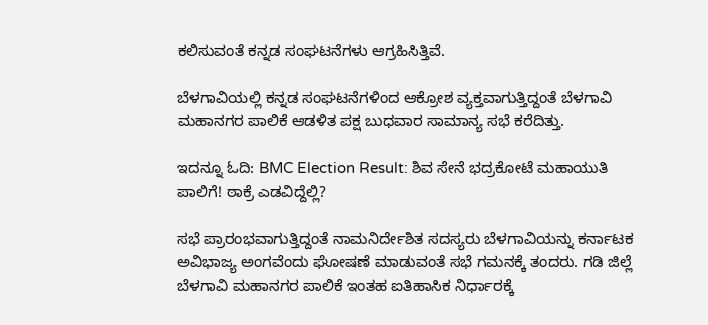ಕಲಿಸುವಂತೆ ಕನ್ನಡ ಸಂಘಟನೆಗಳು ಆಗ್ರಹಿಸಿತ್ತಿವೆ.

ಬೆಳಗಾವಿಯಲ್ಲಿ ಕನ್ನಡ ಸಂಘಟನೆಗಳಿಂದ ಆಕ್ರೋಶ ವ್ಯಕ್ತವಾಗುತ್ತಿದ್ದಂತೆ ಬೆಳಗಾವಿ ಮಹಾನಗರ ಪಾಲಿಕೆ ಆಡಳಿತ ಪಕ್ಷ ಬುಧವಾರ ಸಾಮಾನ್ಯ ಸಭೆ ಕರೆದಿತ್ತು.

ಇದನ್ನೂ ಓದಿ: BMC Election Result: ಶಿವ ಸೇನೆ ಭದ್ರಕೋಟೆ ಮಹಾಯುತಿ ಪಾಲಿಗೆ! ಠಾಕ್ರೆ ಎಡವಿದ್ದೆಲ್ಲಿ?

ಸಭೆ ಪ್ರಾರಂಭವಾಗುತ್ತಿದ್ದಂತೆ ನಾಮನಿರ್ದೇಶಿತ ಸದಸ್ಯರು ಬೆಳಗಾವಿಯನ್ನು ಕರ್ನಾಟಕ ಅವಿಭಾಜ್ಯ ಅಂಗವೆಂದು ಘೋಷಣೆ ಮಾಡುವಂತೆ ಸಭೆ ಗಮನಕ್ಕೆ ತಂದರು. ಗಡಿ ಜಿಲ್ಲೆ ಬೆಳಗಾವಿ ಮಹಾನಗರ ಪಾಲಿಕೆ ಇಂತಹ ಐತಿಹಾಸಿಕ ನಿರ್ಧಾರಕ್ಕೆ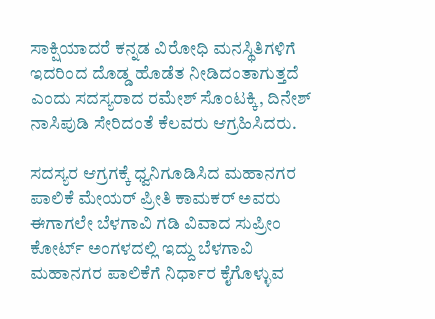ಸಾಕ್ಷಿಯಾದರೆ ಕನ್ನಡ ವಿರೋಧಿ ಮನಸ್ಥಿತಿಗಳಿಗೆ ಇದರಿಂದ ದೊಡ್ಡ ಹೊಡೆತ ನೀಡಿದಂತಾಗುತ್ತದೆ ಎಂದು ಸದಸ್ಯರಾದ ರಮೇಶ್ ಸೊಂಟಕ್ಕಿ, ದಿನೇಶ್ ನಾಸಿಪುಡಿ ಸೇರಿದಂತೆ ಕೆಲವರು ಆಗ್ರಹಿಸಿದರು.

ಸದಸ್ಯರ ಆಗ್ರಗಕ್ಕೆ ಧ್ವನಿಗೂಡಿಸಿದ ಮಹಾನಗರ ಪಾಲಿಕೆ ಮೇಯರ್ ಪ್ರೀತಿ ಕಾಮಕರ್ ಅವರು ಈಗಾಗಲೇ ಬೆಳಗಾವಿ ಗಡಿ ವಿವಾದ ಸುಪ್ರೀಂ ಕೋರ್ಟ್ ಅಂಗಳದಲ್ಲಿ ಇದ್ದು ಬೆಳಗಾವಿ ಮಹಾನಗರ ಪಾಲಿಕೆಗೆ ನಿರ್ಧಾರ ಕೈಗೊಳ್ಳುವ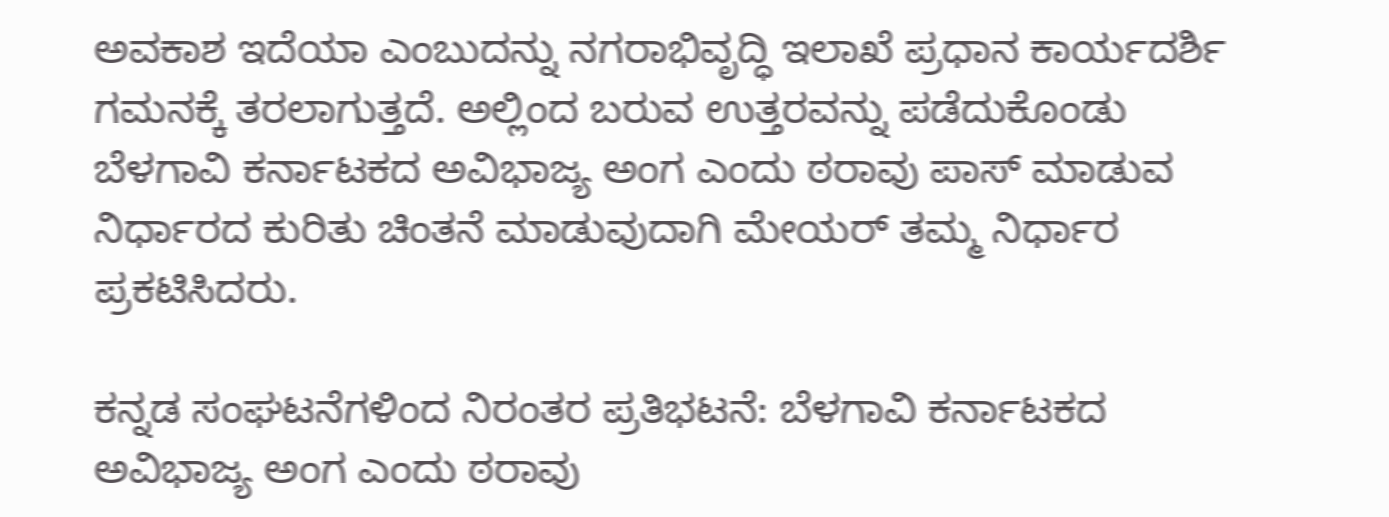ಅವಕಾಶ ಇದೆಯಾ ಎಂಬುದನ್ನು ನಗರಾಭಿವೃದ್ಧಿ ಇಲಾಖೆ ಪ್ರಧಾನ ಕಾರ್ಯದರ್ಶಿ ಗಮನಕ್ಕೆ ತರಲಾಗುತ್ತದೆ. ಅಲ್ಲಿಂದ ಬರುವ ಉತ್ತರವನ್ನು ಪಡೆದುಕೊಂಡು ಬೆಳಗಾವಿ ಕರ್ನಾಟಕದ ಅವಿಭಾಜ್ಯ ಅಂಗ ಎಂದು ಠರಾವು ಪಾಸ್ ಮಾಡುವ ನಿರ್ಧಾರದ ಕುರಿತು ಚಿಂತನೆ ಮಾಡುವುದಾಗಿ ಮೇಯರ್ ತಮ್ಮ ನಿರ್ಧಾರ ಪ್ರಕಟಿಸಿದರು.

ಕನ್ನಡ ಸಂಘಟನೆಗಳಿಂದ ನಿರಂತರ ಪ್ರತಿಭಟನೆ: ಬೆಳಗಾವಿ ಕರ್ನಾಟಕದ ಅವಿಭಾಜ್ಯ ಅಂಗ ಎಂದು ಠರಾವು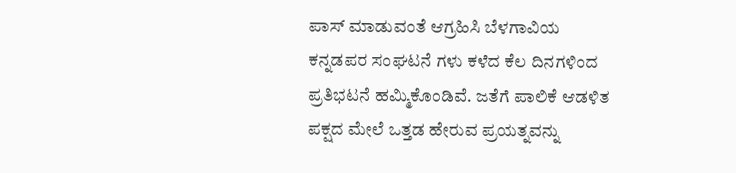ಪಾಸ್ ಮಾಡುವಂತೆ ಆಗ್ರಹಿಸಿ ಬೆಳಗಾವಿಯ ಕನ್ನಡಪರ ಸಂಘಟನೆ ಗಳು ಕಳೆದ ಕೆಲ ದಿನಗಳಿಂದ ಪ್ರತಿಭಟನೆ ಹಮ್ಮಿಕೊಂಡಿವೆ. ಜತೆಗೆ ಪಾಲಿಕೆ ಆಡಳಿತ ಪಕ್ಷದ ಮೇಲೆ ಒತ್ತಡ ಹೇರುವ ಪ್ರಯತ್ನವನ್ನು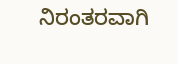ನಿರಂತರವಾಗಿ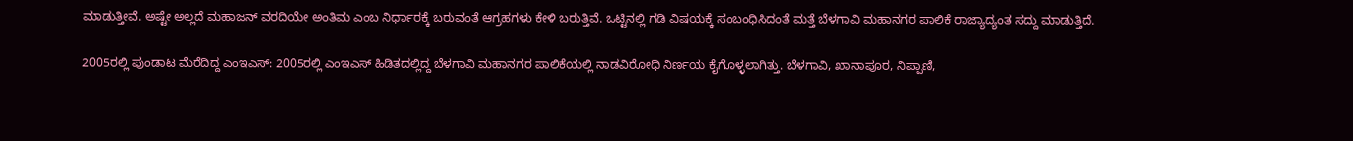ಮಾಡುತ್ತೀವೆ. ಅಷ್ಟೇ ಅಲ್ಲದೆ ಮಹಾಜನ್ ವರದಿಯೇ ಅಂತಿಮ ಎಂಬ ನಿರ್ಧಾರಕ್ಕೆ ಬರುವಂತೆ ಆಗ್ರಹಗಳು ಕೇಳಿ ಬರುತ್ತಿವೆ. ಒಟ್ಟಿನಲ್ಲಿ ಗಡಿ ವಿಷಯಕ್ಕೆ ಸಂಬಂಧಿಸಿದಂತೆ ಮತ್ತೆ ಬೆಳಗಾವಿ ಮಹಾನಗರ ಪಾಲಿಕೆ ರಾಜ್ಯಾದ್ಯಂತ ಸದ್ದು ಮಾಡುತ್ತಿದೆ.

2005ರಲ್ಲಿ ಪುಂಡಾಟ ಮೆರೆದಿದ್ದ ಎಂಇಎಸ್: 2005ರಲ್ಲಿ ಎಂಇಎಸ್ ಹಿಡಿತದಲ್ಲಿದ್ದ ಬೆಳಗಾವಿ ಮಹಾನಗರ ಪಾಲಿಕೆಯಲ್ಲಿ ನಾಡವಿರೋಧಿ ನಿರ್ಣಯ ಕೈಗೊಳ್ಳಲಾಗಿತ್ತು. ಬೆಳಗಾವಿ, ಖಾನಾಪೂರ, ನಿಪ್ಪಾಣಿ,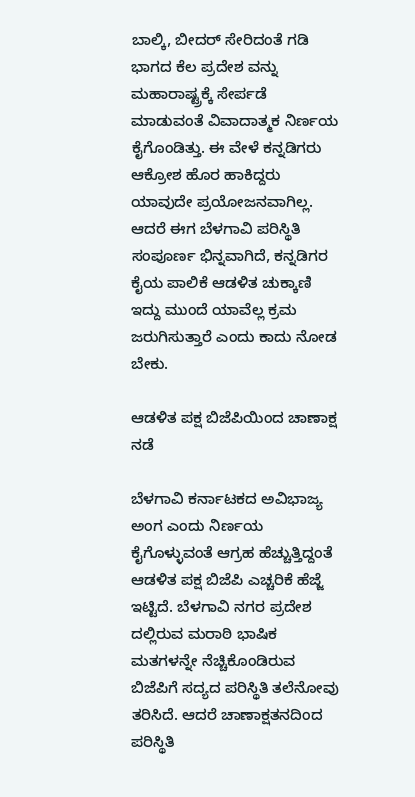ಬಾಲ್ಕಿ, ಬೀದರ್ ಸೇರಿದಂತೆ ಗಡಿ ಭಾಗದ ಕೆಲ ಪ್ರದೇಶ ವನ್ನು ಮಹಾರಾಷ್ಟ್ರಕ್ಕೆ ಸೇರ್ಪಡೆ ಮಾಡುವಂತೆ ವಿವಾದಾತ್ಮಕ ನಿರ್ಣಯ ಕೈಗೊಂಡಿತ್ತು. ಈ ವೇಳೆ ಕನ್ನಡಿಗರು ಆಕ್ರೋಶ ಹೊರ ಹಾಕಿದ್ದರು ಯಾವುದೇ ಪ್ರಯೋಜನವಾಗಿಲ್ಲ. ಆದರೆ ಈಗ ಬೆಳಗಾವಿ ಪರಿಸ್ಥಿತಿ ಸಂಪೂರ್ಣ ಭಿನ್ನವಾಗಿದೆ, ಕನ್ನಡಿಗರ ಕೈಯ ಪಾಲಿಕೆ ಆಡಳಿತ ಚುಕ್ಕಾಣಿ ಇದ್ದು ಮುಂದೆ ಯಾವೆಲ್ಲ ಕ್ರಮ ಜರುಗಿಸುತ್ತಾರೆ ಎಂದು ಕಾದು ನೋಡ ಬೇಕು.

ಆಡಳಿತ ಪಕ್ಷ ಬಿಜೆಪಿಯಿಂದ ಚಾಣಾಕ್ಷ ನಡೆ

ಬೆಳಗಾವಿ ಕರ್ನಾಟಕದ ಅವಿಭಾಜ್ಯ ಅಂಗ ಎಂದು ನಿರ್ಣಯ ಕೈಗೊಳ್ಳುವಂತೆ ಆಗ್ರಹ ಹೆಚ್ಚುತ್ತಿದ್ದಂತೆ ಆಡಳಿತ ಪಕ್ಷ ಬಿಜೆಪಿ ಎಚ್ಚರಿಕೆ ಹೆಜ್ಜೆ ಇಟ್ಟಿದೆ. ಬೆಳಗಾವಿ ನಗರ ಪ್ರದೇಶ ದಲ್ಲಿರುವ ಮರಾಠಿ ಭಾಷಿಕ ಮತಗಳನ್ನೇ ನೆಚ್ಚಿಕೊಂಡಿರುವ ಬಿಜೆಪಿಗೆ ಸದ್ಯದ ಪರಿಸ್ಥಿತಿ ತಲೆನೋವು ತರಿಸಿದೆ. ಆದರೆ ಚಾಣಾಕ್ಷತನದಿಂದ ಪರಿಸ್ಥಿತಿ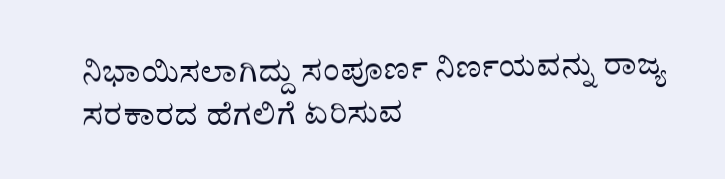ನಿಭಾಯಿಸಲಾಗಿದ್ದು ಸಂಪೂರ್ಣ ನಿರ್ಣಯವನ್ನು ರಾಜ್ಯ ಸರಕಾರದ ಹೆಗಲಿಗೆ ಏರಿಸುವ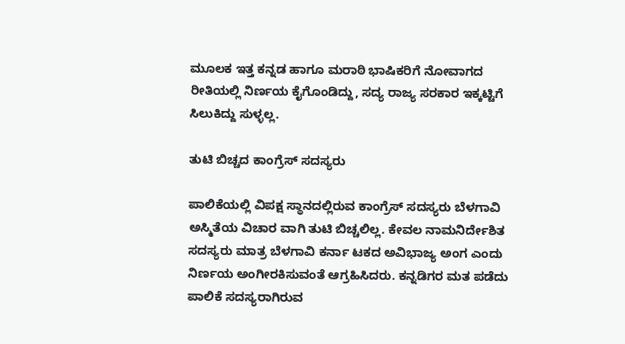ಮೂಲಕ ಇತ್ತ ಕನ್ನಡ ಹಾಗೂ ಮರಾಠಿ ಭಾಷಿಕರಿಗೆ ನೋವಾಗದ ರೀತಿಯಲ್ಲಿ ನಿರ್ಣಯ ಕೈಗೊಂಡಿದ್ದು, ಸದ್ಯ ರಾಜ್ಯ ಸರಕಾರ ಇಕ್ಕಟ್ಟಿಗೆ ಸಿಲುಕಿದ್ದು ಸುಳ್ಳಲ್ಲ.

ತುಟಿ ಬಿಚ್ಚದ ಕಾಂಗ್ರೆಸ್ ಸದಸ್ಯರು

ಪಾಲಿಕೆಯಲ್ಲಿ ವಿಪಕ್ಷ ಸ್ಥಾನದಲ್ಲಿರುವ ಕಾಂಗ್ರೆಸ್ ಸದಸ್ಯರು ಬೆಳಗಾವಿ ಅಸ್ಮಿತೆಯ ವಿಚಾರ ವಾಗಿ ತುಟಿ ಬಿಚ್ಚಲಿಲ್ಲ. ಕೇವಲ ನಾಮನಿರ್ದೇಶಿತ ಸದಸ್ಯರು ಮಾತ್ರ ಬೆಳಗಾವಿ ಕರ್ನಾ ಟಕದ ಅವಿಭಾಜ್ಯ ಅಂಗ ಎಂದು ನಿರ್ಣಯ ಅಂಗೀರಕಿಸುವಂತೆ ಆಗ್ರಹಿಸಿದರು. ಕನ್ನಡಿಗರ ಮತ ಪಡೆದು ಪಾಲಿಕೆ ಸದಸ್ಯರಾಗಿರುವ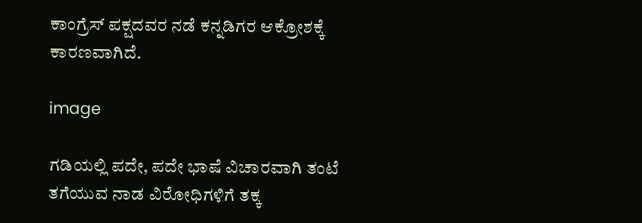ಕಾಂಗ್ರೆಸ್ ಪಕ್ಷದವರ ನಡೆ ಕನ್ನಡಿಗರ ಆಕ್ರೋಶಕ್ಕೆ ಕಾರಣವಾಗಿದೆ.

image

ಗಡಿಯಲ್ಲಿ ಪದೇ, ಪದೇ ಭಾಷೆ ವಿಚಾರವಾಗಿ ತಂಟೆ ತಗೆಯುವ ನಾಡ ವಿರೋಧಿಗಳಿಗೆ ತಕ್ಕ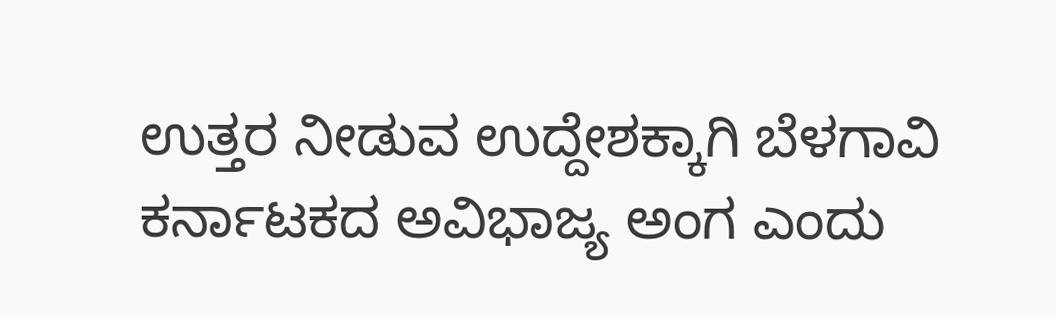ಉತ್ತರ ನೀಡುವ ಉದ್ದೇಶಕ್ಕಾಗಿ ಬೆಳಗಾವಿ ಕರ್ನಾಟಕದ ಅವಿಭಾಜ್ಯ ಅಂಗ ಎಂದು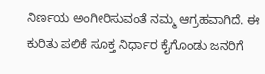ನಿರ್ಣಯ ಅಂಗೀರಿಸುವಂತೆ ನಮ್ಮ ಆಗ್ರಹವಾಗಿದೆ. ಈ ಕುರಿತು ಪಲಿಕೆ ಸೂಕ್ತ ನಿರ್ಧಾರ ಕೈಗೊಂಡು ಜನರಿಗೆ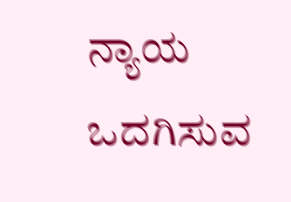ನ್ಯಾಯ ಒದಗಿಸುವ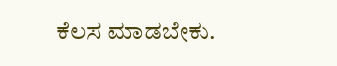ಕೆಲಸ ಮಾಡಬೇಕು.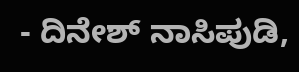- ದಿನೇಶ್ ನಾಸಿಪುಡಿ,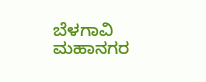ಬೆಳಗಾವಿ ಮಹಾನಗರ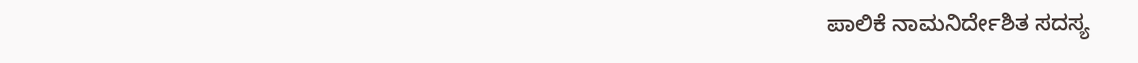ಪಾಲಿಕೆ ನಾಮನಿರ್ದೇಶಿತ ಸದಸ್ಯ